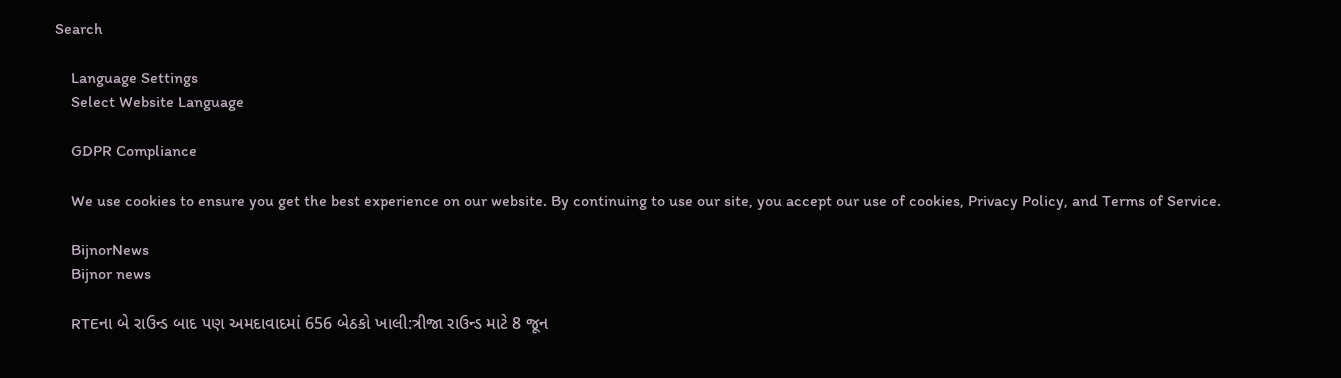Search

    Language Settings
    Select Website Language

    GDPR Compliance

    We use cookies to ensure you get the best experience on our website. By continuing to use our site, you accept our use of cookies, Privacy Policy, and Terms of Service.

    BijnorNews
    Bijnor news

    RTEના બે રાઉન્ડ બાદ પણ અમદાવાદમાં 656 બેઠકો ખાલી:ત્રીજા રાઉન્ડ માટે 8 જૂન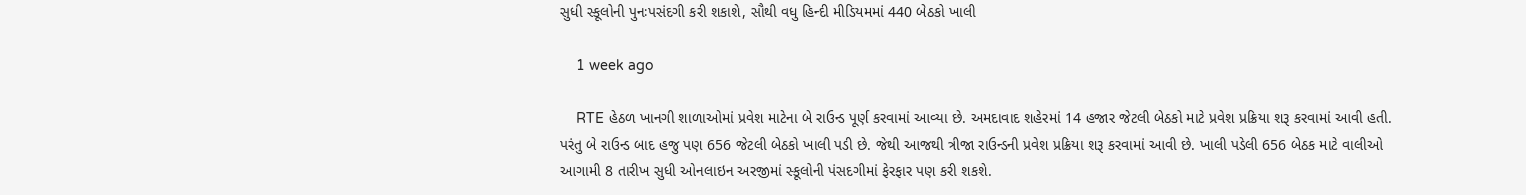સુધી સ્કૂલોની પુનઃપસંદગી કરી શકાશે, સૌથી વધુ હિન્દી મીડિયમમાં 440 બેઠકો ખાલી

    1 week ago

    RTE હેઠળ ખાનગી શાળાઓમાં પ્રવેશ માટેના બે રાઉન્ડ પૂર્ણ કરવામાં આવ્યા છે. અમદાવાદ શહેરમાં 14 હજાર જેટલી બેઠકો માટે પ્રવેશ પ્રક્રિયા શરૂ કરવામાં આવી હતી. પરંતુ બે રાઉન્ડ બાદ હજુ પણ 656 જેટલી બેઠકો ખાલી પડી છે. જેથી આજથી ત્રીજા રાઉન્ડની પ્રવેશ પ્રક્રિયા શરૂ કરવામાં આવી છે. ખાલી પડેલી 656 બેઠક માટે વાલીઓ આગામી 8 તારીખ સુધી ઓનલાઇન અરજીમાં સ્કૂલોની પંસદગીમાં ફેરફાર પણ કરી શકશે.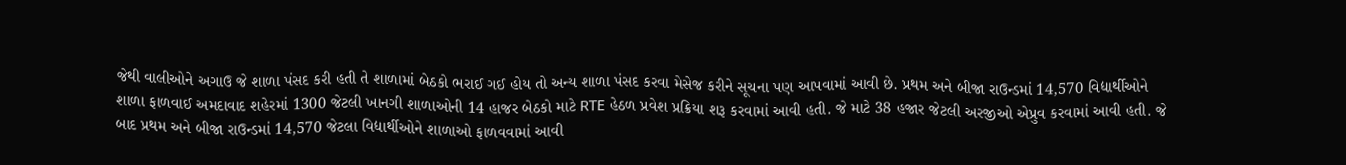જેથી વાલીઓને અગાઉ જે શાળા પંસદ કરી હતી તે શાળામાં બેઠકો ભરાઈ ગઈ હોય તો અન્ય શાળા પંસદ કરવા મેસેજ કરીને સૂચના પણ આપવામાં આવી છે. પ્રથમ અને બીજા રાઉન્ડમાં 14,570 વિદ્યાર્થીઓને શાળા ફાળવાઈ અમદાવાદ શહેરમાં 1300 જેટલી ખાનગી શાળાઓની 14 હાજર બેઠકો માટે RTE હેઠળ પ્રવેશ પ્રક્રિયા શરૂ કરવામાં આવી હતી. જે માટે 38 હજાર જેટલી અરજીઓ એપ્રુવ કરવામાં આવી હતી. જે બાદ પ્રથમ અને બીજા રાઉન્ડમાં 14,570 જેટલા વિદ્યાર્થીઓને શાળાઓ ફાળવવામાં આવી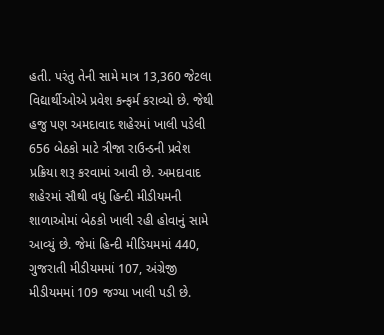હતી. પરંતુ તેની સામે માત્ર 13,360 જેટલા વિદ્યાર્થીઓએ પ્રવેશ કન્ફર્મ કરાવ્યો છે. જેથી હજુ પણ અમદાવાદ શહેરમાં ખાલી પડેલી 656 બેઠકો માટે ત્રીજા રાઉન્ડની પ્રવેશ પ્રક્રિયા શરૂ કરવામાં આવી છે. અમદાવાદ શહેરમાં સૌથી વધુ હિન્દી મીડીયમની શાળાઓમાં બેઠકો ખાલી રહી હોવાનું સામે આવ્યું છે. જેમાં હિન્દી મીડિયમમાં 440, ગુજરાતી મીડીયમમાં 107, અંગ્રેજી મીડીયમમાં 109 જગ્યા ખાલી પડી છે.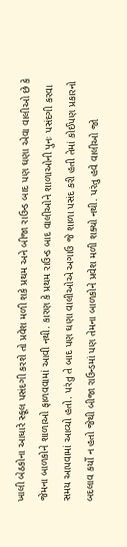ખાલી બેઠકોના આધારે સ્કૂલ પસંદગી કરશે તો પ્રવેશ મળી શકે પ્રથમ અને બીજા રાઉન્ડ બાદ પણ ઘણા એવા વાલીઓ છે કે જેમના બાળકોને શાળાઓ ફાળવવામાં આવી નથી. કારણ કે પ્રથમ રાઉન્ડ બાદ વાલીઓને શાળાઓની પુનઃ પસંદગી કરવા સમય આપવામાં આવ્યો હતો. પરંતુ તે બાદ પણ ઘણા વાલીઓએ અગાઉ જે શાળા પસંદ કરી હતી તેમાં કોઈપણ પ્રકારનો બદલાવ કર્યો ન હતો જેથી બીજા રાઉન્ડમાં પણ તેમના બાળકોને પ્રવેશ મળી શક્યો નથી. પરંતુ હવે વાલીઓ જો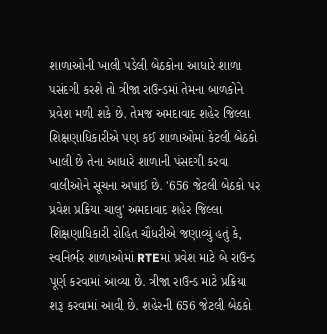શાળાઓની ખાલી પડેલી બેઠકોના આધારે શાળા પસંદગી કરશે તો ત્રીજા રાઉન્ડમાં તેમના બાળકોને પ્રવેશ મળી શકે છે. તેમજ અમદાવાદ શહેર જિલ્લા શિક્ષણાધિકારીએ પણ કઈ શાળાઓમાં કેટલી બેઠકો ખાલી છે તેના આધારે શાળાની પંસદગી કરવા વાલીઓને સૂચના અપાઈ છે. '656 જેટલી બેઠકો પર પ્રવેશ પ્રક્રિયા ચાલુ' અમદાવાદ શહેર જિલ્લા શિક્ષણાધિકારી રોહિત ચૌધરીએ જણાવ્યું હતું કે, સ્વનિર્ભર શાળાઓમાં RTEમાં પ્રવેશ માટે બે રાઉન્ડ પૂર્ણ કરવામાં આવ્યા છે. ત્રીજા રાઉન્ડ માટે પ્રક્રિયા શરૂ કરવામાં આવી છે. શહેરની 656 જેટલી બેઠકો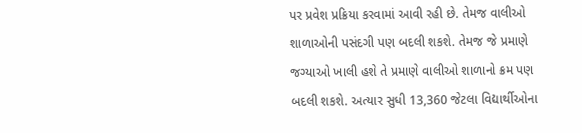પર પ્રવેશ પ્રક્રિયા કરવામાં આવી રહી છે. તેમજ વાલીઓ શાળાઓની પસંદગી પણ બદલી શકશે. તેમજ જે પ્રમાણે જગ્યાઓ ખાલી હશે તે પ્રમાણે વાલીઓ શાળાનો ક્રમ પણ બદલી શકશે. અત્યાર સુધી 13,360 જેટલા વિદ્યાર્થીઓના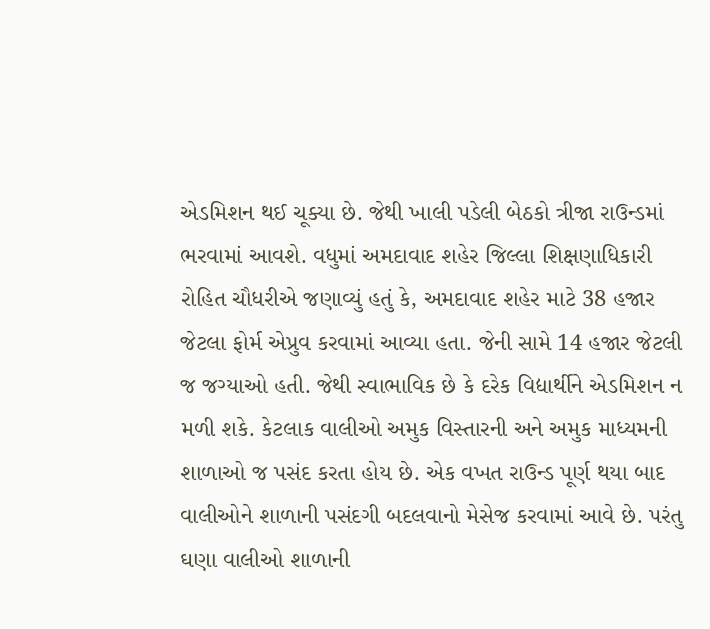એડમિશન થઈ ચૂક્યા છે. જેથી ખાલી પડેલી બેઠકો ત્રીજા રાઉન્ડમાં ભરવામાં આવશે. વધુમાં અમદાવાદ શહેર જિલ્લા શિક્ષણાધિકારી રોહિત ચૌધરીએ જણાવ્યું હતું કે, અમદાવાદ શહેર માટે 38 હજાર જેટલા ફોર્મ એપ્રુવ કરવામાં આવ્યા હતા. જેની સામે 14 હજાર જેટલી જ જગ્યાઓ હતી. જેથી સ્વાભાવિક છે કે દરેક વિદ્યાર્થીને એડમિશન ન મળી શકે. કેટલાક વાલીઓ અમુક વિસ્તારની અને અમુક માધ્યમની શાળાઓ જ પસંદ કરતા હોય છે. એક વખત રાઉન્ડ પૂર્ણ થયા બાદ વાલીઓને શાળાની પસંદગી બદલવાનો મેસેજ કરવામાં આવે છે. પરંતુ ઘણા વાલીઓ શાળાની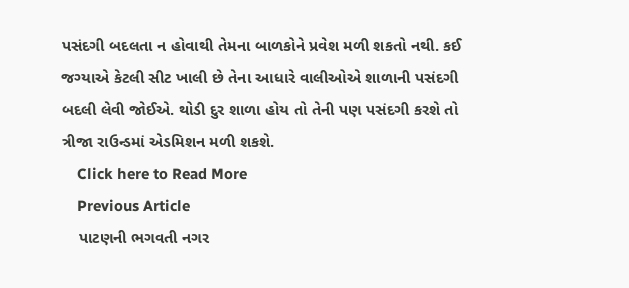પસંદગી બદલતા ન હોવાથી તેમના બાળકોને પ્રવેશ મળી શકતો નથી. કઈ જગ્યાએ કેટલી સીટ ખાલી છે તેના આધારે વાલીઓએ શાળાની પસંદગી બદલી લેવી જોઈએ. થોડી દુર શાળા હોય તો તેની પણ પસંદગી કરશે તો ત્રીજા રાઉન્ડમાં એડમિશન મળી શકશે.
    Click here to Read More
    Previous Article
    પાટણની ભગવતી નગર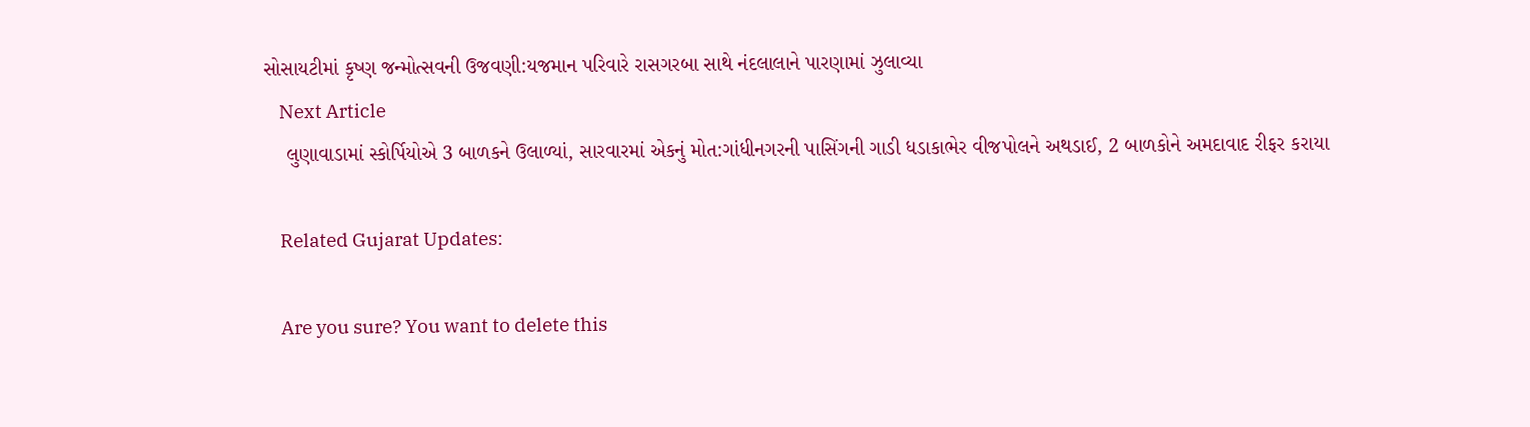સોસાયટીમાં કૃષ્ણ જન્મોત્સવની ઉજવણી:યજમાન પરિવારે રાસગરબા સાથે નંદલાલાને પારણામાં ઝુલાવ્યા
    Next Article
    લુણાવાડામાં સ્કોર્પિયોએ 3 બાળકને ઉલાળ્યાં, સારવારમાં એકનું મોત:ગાંધીનગરની પાસિંગની ગાડી ધડાકાભેર વીજપોલને અથડાઈ, 2 બાળકોને અમદાવાદ રીફર કરાયા

    Related Gujarat Updates:

    Are you sure? You want to delete this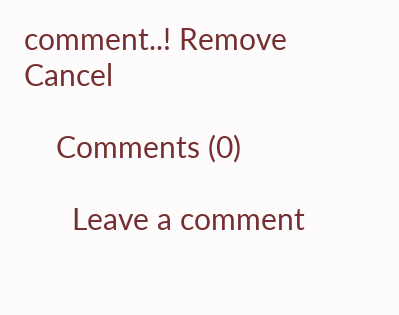comment..! Remove Cancel

    Comments (0)

      Leave a comment